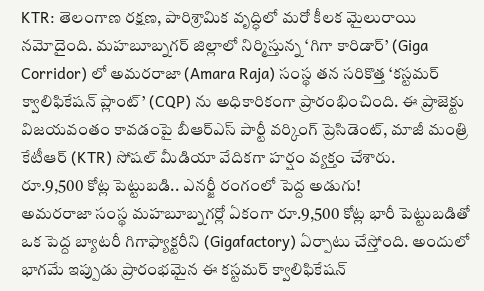KTR: తెలంగాణ రక్షణ, పారిశ్రామిక వృద్ధిలో మరో కీలక మైలురాయి నమోదైంది. మహబూబ్నగర్ జిల్లాలో నిర్మిస్తున్న ‘గిగా కారిడార్’ (Giga Corridor) లో అమరరాజా (Amara Raja) సంస్థ తన సరికొత్త ‘కస్టమర్ క్వాలిఫికేషన్ ప్లాంట్’ (CQP) ను అధికారికంగా ప్రారంభించింది. ఈ ప్రాజెక్టు విజయవంతం కావడంపై బీఆర్ఎస్ పార్టీ వర్కింగ్ ప్రెసిడెంట్, మాజీ మంత్రి కేటీఆర్ (KTR) సోషల్ మీడియా వేదికగా హర్షం వ్యక్తం చేశారు.
రూ.9,500 కోట్ల పెట్టుబడి.. ఎనర్జీ రంగంలో పెద్ద అడుగు!
అమరరాజా సంస్థ మహబూబ్నగర్లో ఏకంగా రూ.9,500 కోట్ల భారీ పెట్టుబడితో ఒక పెద్ద బ్యాటరీ గిగాఫ్యాక్టరీని (Gigafactory) ఏర్పాటు చేస్తోంది. అందులో భాగమే ఇప్పుడు ప్రారంభమైన ఈ కస్టమర్ క్వాలిఫికేషన్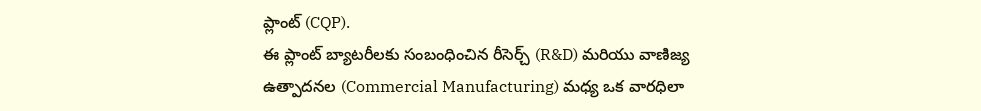ప్లాంట్ (CQP).
ఈ ప్లాంట్ బ్యాటరీలకు సంబంధించిన రీసెర్చ్ (R&D) మరియు వాణిజ్య ఉత్పాదనల (Commercial Manufacturing) మధ్య ఒక వారధిలా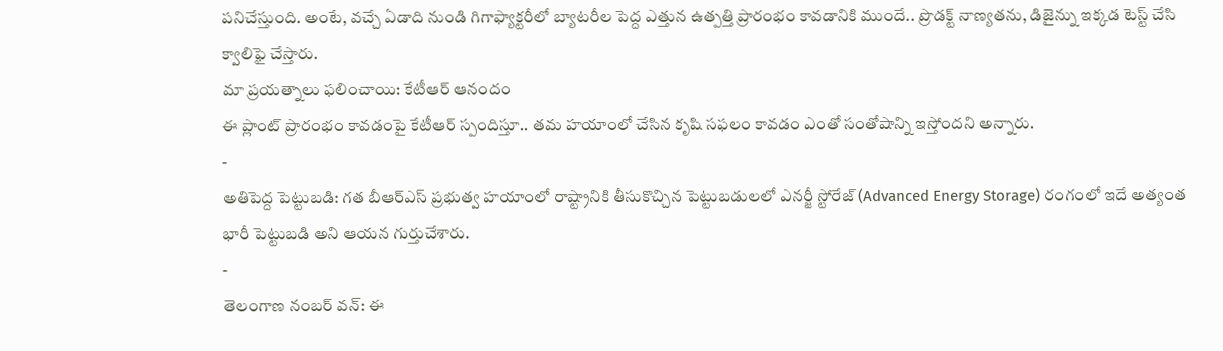పనిచేస్తుంది. అంటే, వచ్చే ఏడాది నుండి గిగాఫ్యాక్టరీలో బ్యాటరీల పెద్ద ఎత్తున ఉత్పత్తి ప్రారంభం కావడానికి ముందే.. ప్రొడక్ట్ నాణ్యతను, డిజైన్ను ఇక్కడ టెస్ట్ చేసి క్వాలిఫై చేస్తారు.
మా ప్రయత్నాలు ఫలించాయి: కేటీఆర్ ఆనందం
ఈ ప్లాంట్ ప్రారంభం కావడంపై కేటీఆర్ స్పందిస్తూ.. తమ హయాంలో చేసిన కృషి సఫలం కావడం ఎంతో సంతోషాన్ని ఇస్తోందని అన్నారు.
-
అతిపెద్ద పెట్టుబడి: గత బీఆర్ఎస్ ప్రభుత్వ హయాంలో రాష్ట్రానికి తీసుకొచ్చిన పెట్టుబడులలో ఎనర్జీ స్టోరేజ్ (Advanced Energy Storage) రంగంలో ఇదే అత్యంత భారీ పెట్టుబడి అని ఆయన గుర్తుచేశారు.
-
తెలంగాణ నంబర్ వన్: ఈ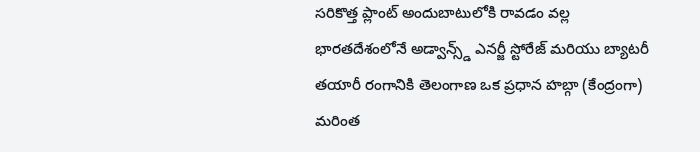సరికొత్త ప్లాంట్ అందుబాటులోకి రావడం వల్ల భారతదేశంలోనే అడ్వాన్స్డ్ ఎనర్జీ స్టోరేజ్ మరియు బ్యాటరీ తయారీ రంగానికి తెలంగాణ ఒక ప్రధాన హబ్గా (కేంద్రంగా) మరింత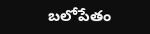బలోపేతం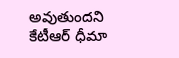అవుతుందని కేటీఆర్ ధీమా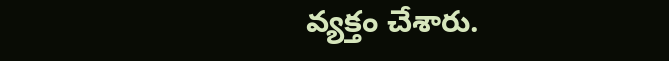వ్యక్తం చేశారు.